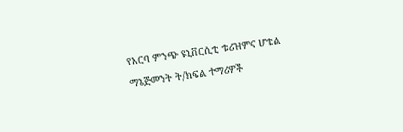የአርባ ምንጭ ዩኒቨርሲቲ ቱሪዝምና ሆቴል ማኔጅመንት ት/ክፍል ተማሪዎች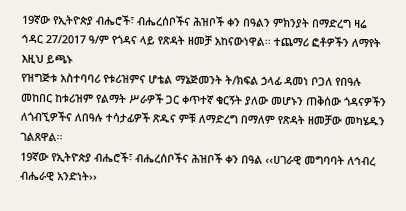19ኛው የኢትዮጵያ ብሔሮች፣ ብሔረሰቦችና ሕዝቦች ቀን በዓልን ምክንያት በማድረግ ዛሬ ኅዳር 27/2017 ዓ/ም የጎዳና ላይ የጽዳት ዘመቻ አከናውነዋል፡፡ ተጨማሪ ፎቶዎችን ለማየት እዚህ ይጫኑ
የዝግጅቱ አስተባባሪ የቱሪዝምና ሆቴል ማኔጅመንት ት/ክፍል ኃላፊ ዳመነ ቦጋለ የበዓሉ መከበር ከቱሪዝም የልማት ሥራዎች ጋር ቀጥተኛ ቁርኝት ያለው መሆኑን ጠቅሰው ጎዳናዎችን ለጎብኚዎችና ለበዓሉ ተሳታፊዎች ጽዱና ምቹ ለማድረግ በማለም የጽዳት ዘመቻው መካሄዱን ገልጸዋል፡፡
19ኛው የኢትዮጵያ ብሔሮች፣ ብሔረሰቦችና ሕዝቦች ቀን በዓል ‹‹ሀገራዊ መግባባት ለኅብረ ብሔራዊ አንድነት››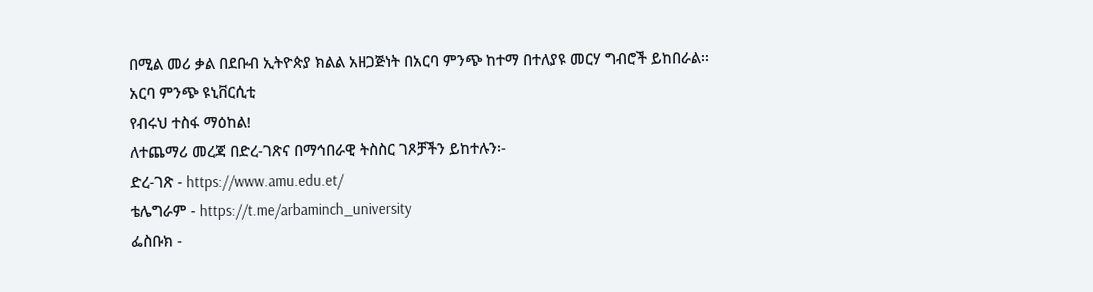በሚል መሪ ቃል በደቡብ ኢትዮጵያ ክልል አዘጋጅነት በአርባ ምንጭ ከተማ በተለያዩ መርሃ ግብሮች ይከበራል፡፡
አርባ ምንጭ ዩኒቨርሲቲ
የብሩህ ተስፋ ማዕከል!
ለተጨማሪ መረጃ በድረ-ገጽና በማኅበራዊ ትስስር ገጾቻችን ይከተሉን፡-
ድረ-ገጽ - https://www.amu.edu.et/
ቴሌግራም - https://t.me/arbaminch_university
ፌስቡክ -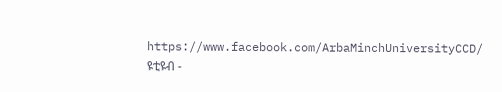https://www.facebook.com/ArbaMinchUniversityCCD/
ዩቲዩብ -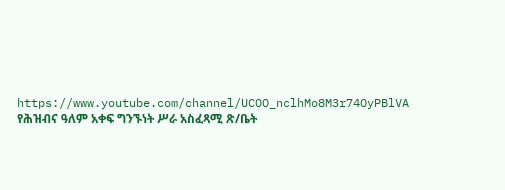https://www.youtube.com/channel/UCOO_nclhMo8M3r74OyPBlVA
የሕዝብና ዓለም አቀፍ ግንኙነት ሥራ አስፈጻሚ ጽ/ቤት